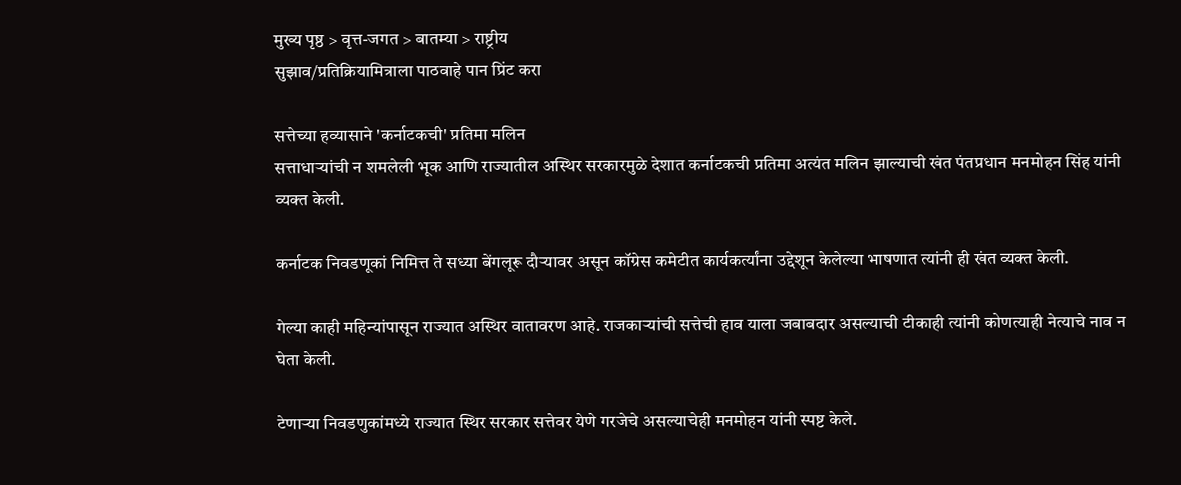मुख्य पृष्ठ > वृत्त-जगत > बातम्या > राष्ट्रीय
सुझाव/प्रतिक्रियामित्राला पाठवाहे पान प्रिंट करा

सत्तेच्या हव्यासाने 'कर्नाटकची' प्रतिमा मलिन
सत्ताधार्‍यांची न शमलेली भूक आणि राज्यातील अस्थिर सरकारमुळे देशात कर्नाटकची प्रतिमा अत्यंत मलिन झाल्याची खंत पंतप्रधान मनमोहन सिंह यांनी व्यक्त केली.

कर्नाटक निवडणूकां निमित्त ते सध्या बेंगलूरू दौर्‍यावर असून कॉग्रेस कमेटीत कार्यकर्त्यांना उद्देशून केलेल्या भाषणात त्यांनी ही खंत व्यक्त केली.

गेल्या काही महिन्यांपासून राज्यात अस्थिर वातावरण आहे. राजकार्‍यांची सत्तेची हाव याला जबाबदार असल्याची टीकाही त्यांनी कोणत्याही नेत्याचे नाव न घेता केली.

टेणार्‍या निवडणुकांमध्ये राज्यात स्थिर सरकार सत्तेवर येणे गरजेचे असल्याचेही मनमोहन यांनी स्पष्ट केले.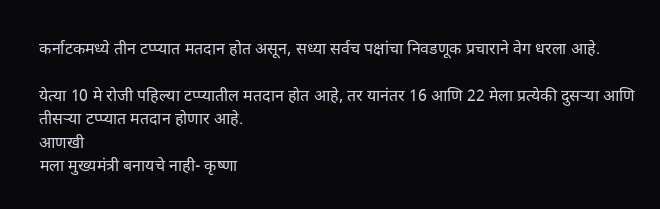कर्नाटकमध्ये तीन टप्प्यात मतदान होत असून, सध्या सर्वच पक्षांचा निवडणूक प्रचाराने वेग धरला आहे.

येत्या 10 मे रोजी पहिल्या टप्प्यातील मतदान होत आहे, तर यानंतर 16 आणि 22 मेला प्रत्येकी दुसर्‍या आणि तीसर्‍या टप्प्यात मतदान होणार आहे.
आणखी
मला मुख्यमंत्री बनायचे नाही- कृष्णा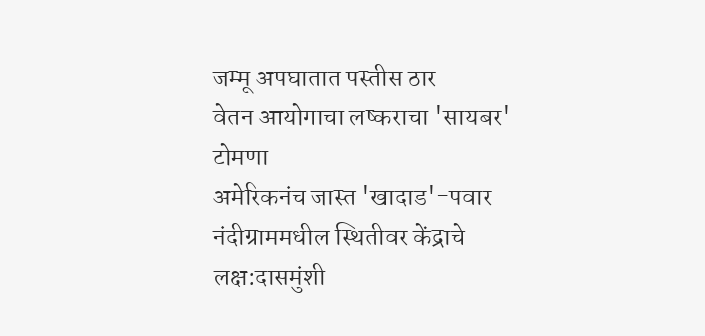जम्मू अपघातात पस्तीस ठार
वेतन आयोगाचा लष्कराचा 'सायबर' टोमणा
अमेरिकनंच जास्त 'खादाड'-पवार
नंदीग्राममधील स्थितीवर केंद्राचे लक्ष:दासमुंशी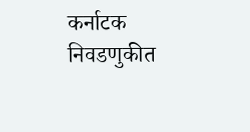कर्नाटक निवडणुकीत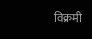विक्रमी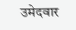उमेदवार